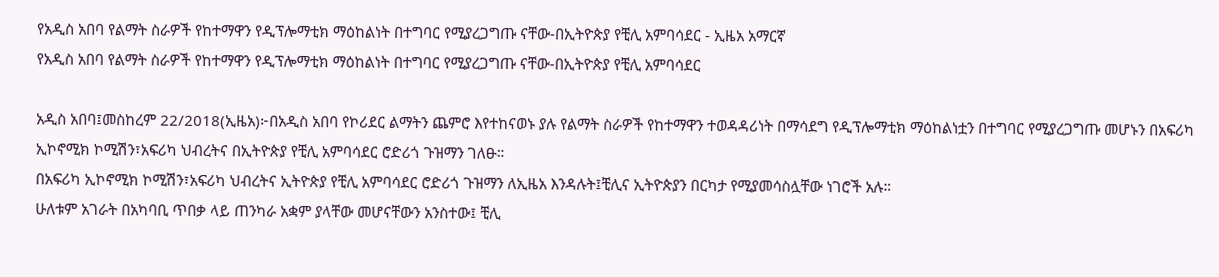የአዲስ አበባ የልማት ስራዎች የከተማዋን የዲፕሎማቲክ ማዕከልነት በተግባር የሚያረጋግጡ ናቸው-በኢትዮጵያ የቺሊ አምባሳደር - ኢዜአ አማርኛ
የአዲስ አበባ የልማት ስራዎች የከተማዋን የዲፕሎማቲክ ማዕከልነት በተግባር የሚያረጋግጡ ናቸው-በኢትዮጵያ የቺሊ አምባሳደር

አዲስ አበባ፤መስከረም 22/2018(ኢዜአ)፦በአዲስ አበባ የኮሪደር ልማትን ጨምሮ እየተከናወኑ ያሉ የልማት ስራዎች የከተማዋን ተወዳዳሪነት በማሳደግ የዲፕሎማቲክ ማዕከልነቷን በተግባር የሚያረጋግጡ መሆኑን በአፍሪካ ኢኮኖሚክ ኮሚሽን፣አፍሪካ ህብረትና በኢትዮጵያ የቺሊ አምባሳደር ሮድሪጎ ጉዝማን ገለፁ።
በአፍሪካ ኢኮኖሚክ ኮሚሽን፣አፍሪካ ህብረትና ኢትዮጵያ የቺሊ አምባሳደር ሮድሪጎ ጉዝማን ለኢዜአ እንዳሉት፤ቺሊና ኢትዮጵያን በርካታ የሚያመሳስሏቸው ነገሮች አሉ።
ሁለቱም አገራት በአካባቢ ጥበቃ ላይ ጠንካራ አቋም ያላቸው መሆናቸውን አንስተው፤ ቺሊ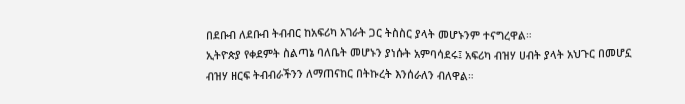በደቡብ ለደቡብ ትብብር ከአፍሪካ አገራት ጋር ትስስር ያላት መሆኑንም ተናግረዋል።
ኢትዮጵያ የቀደምት ስልጣኔ ባለቤት መሆኑን ያነሱት አምባሳደሩ፤ አፍሪካ ብዝሃ ሀብት ያላት አህጉር በመሆኗ ብዝሃ ዘርፍ ትብብራችንን ለማጠናከር በትኩረት እንሰራለን ብለዋል።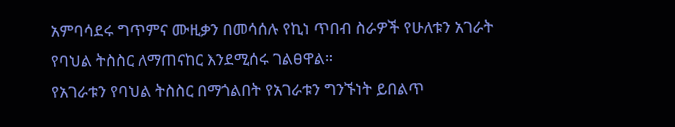አምባሳደሩ ግጥምና ሙዚቃን በመሳሰሉ የኪነ ጥበብ ስራዎች የሁለቱን አገራት የባህል ትስስር ለማጠናከር እንደሚሰሩ ገልፀዋል።
የአገራቱን የባህል ትስስር በማጎልበት የአገራቱን ግንኙነት ይበልጥ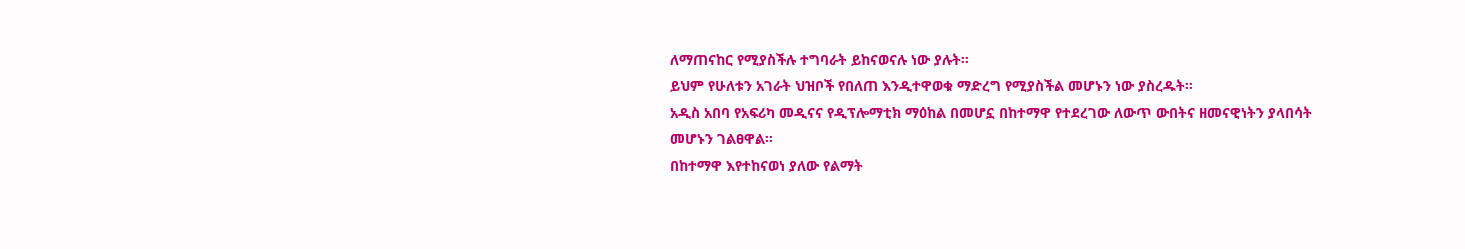ለማጠናከር የሚያስችሉ ተግባራት ይከናወናሉ ነው ያሉት።
ይህም የሁለቱን አገራት ህዝቦች የበለጠ እንዲተዋወቁ ማድረግ የሚያስችል መሆኑን ነው ያስረዱት።
አዲስ አበባ የአፍሪካ መዲናና የዲፕሎማቲክ ማዕከል በመሆኗ በከተማዋ የተደረገው ለውጥ ውበትና ዘመናዊነትን ያላበሳት መሆኑን ገልፀዋል።
በከተማዋ እየተከናወነ ያለው የልማት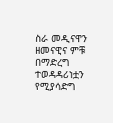ስራ መዲናዋን ዘመናዊና ምቹ በማድረግ ተወዳዳሪነቷን የሚያሳድግ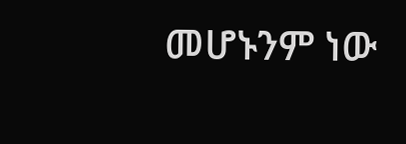መሆኑንም ነው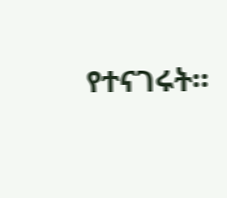የተናገሩት።